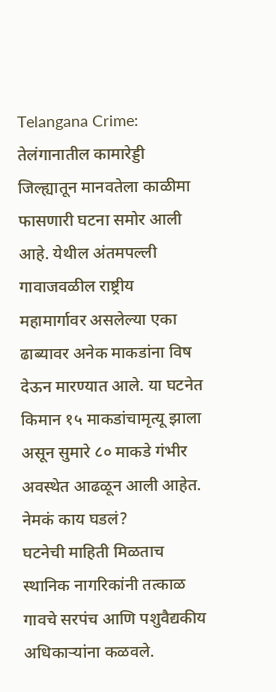Telangana Crime: तेलंगानातील कामारेड्डी जिल्ह्यातून मानवतेला काळीमा फासणारी घटना समोर आली आहे. येथील अंतमपल्ली गावाजवळील राष्ट्रीय महामार्गावर असलेल्या एका ढाब्यावर अनेक माकडांना विष देऊन मारण्यात आले. या घटनेत किमान १५ माकडांचामृत्यू झाला असून सुमारे ८० माकडे गंभीर अवस्थेत आढळून आली आहेत.
नेमकं काय घडलं?
घटनेची माहिती मिळताच स्थानिक नागरिकांनी तत्काळ गावचे सरपंच आणि पशुवैद्यकीय अधिकाऱ्यांना कळवले.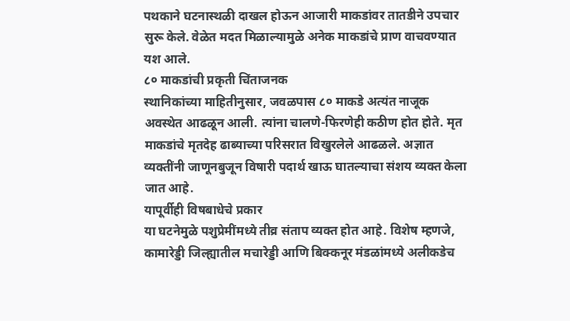पथकाने घटनास्थळी दाखल होऊन आजारी माकडांवर तातडीने उपचार सुरू केले. वेळेत मदत मिळाल्यामुळे अनेक माकडांचे प्राण वाचवण्यात यश आले.
८० माकडांची प्रकृती चिंताजनक
स्थानिकांच्या माहितीनुसार, जवळपास ८० माकडे अत्यंत नाजूक अवस्थेत आढळून आली. त्यांना चालणे-फिरणेही कठीण होत होते. मृत माकडांचे मृतदेह ढाब्याच्या परिसरात विखुरलेले आढळले. अज्ञात व्यक्तींनी जाणूनबुजून विषारी पदार्थ खाऊ घातल्याचा संशय व्यक्त केला जात आहे.
यापूर्वीही विषबाधेचे प्रकार
या घटनेमुळे पशुप्रेमींमध्ये तीव्र संताप व्यक्त होत आहे. विशेष म्हणजे, कामारेड्डी जिल्ह्यातील मचारेड्डी आणि बिक्कनूर मंडळांमध्ये अलीकडेच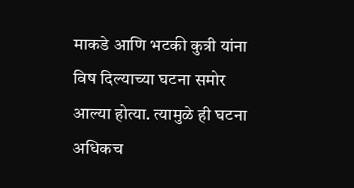माकडे आणि भटकी कुत्री यांना विष दिल्याच्या घटना समोर आल्या होत्या. त्यामुळे ही घटना अधिकच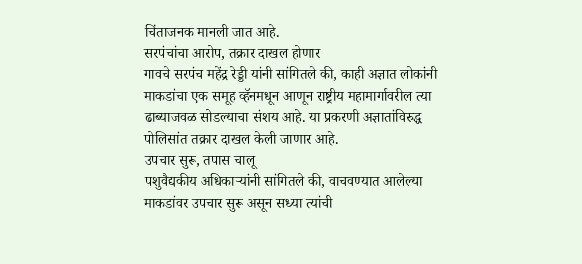चिंताजनक मानली जात आहे.
सरपंचांचा आरोप, तक्रार दाखल होणार
गावचे सरपंच महेंद्र रेड्डी यांनी सांगितले की, काही अज्ञात लोकांनी माकडांचा एक समूह व्हॅनमधून आणून राष्ट्रीय महामार्गावरील त्या ढाब्याजवळ सोडल्याचा संशय आहे. या प्रकरणी अज्ञातांविरुद्ध पोलिसांत तक्रार दाखल केली जाणार आहे.
उपचार सुरू, तपास चालू
पशुवैद्यकीय अधिकाऱ्यांनी सांगितले की, वाचवण्यात आलेल्या माकडांवर उपचार सुरू असून सध्या त्यांची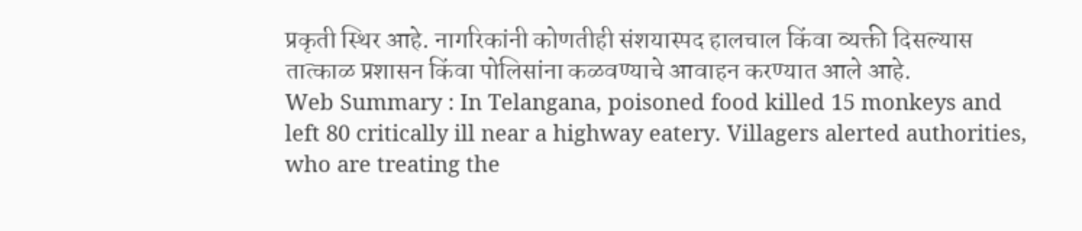प्रकृती स्थिर आहे. नागरिकांनी कोणतीही संशयास्पद हालचाल किंवा व्यक्ती दिसल्यास तात्काळ प्रशासन किंवा पोलिसांना कळवण्याचे आवाहन करण्यात आले आहे.
Web Summary : In Telangana, poisoned food killed 15 monkeys and left 80 critically ill near a highway eatery. Villagers alerted authorities, who are treating the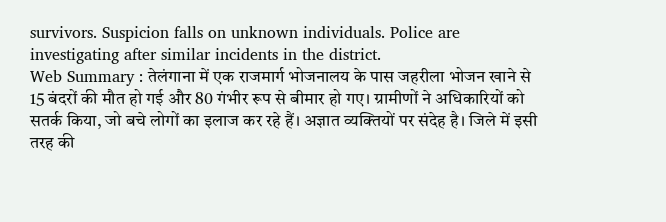survivors. Suspicion falls on unknown individuals. Police are investigating after similar incidents in the district.
Web Summary : तेलंगाना में एक राजमार्ग भोजनालय के पास जहरीला भोजन खाने से 15 बंदरों की मौत हो गई और 80 गंभीर रूप से बीमार हो गए। ग्रामीणों ने अधिकारियों को सतर्क किया, जो बचे लोगों का इलाज कर रहे हैं। अज्ञात व्यक्तियों पर संदेह है। जिले में इसी तरह की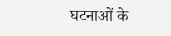घटनाओं के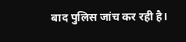बाद पुलिस जांच कर रही है।